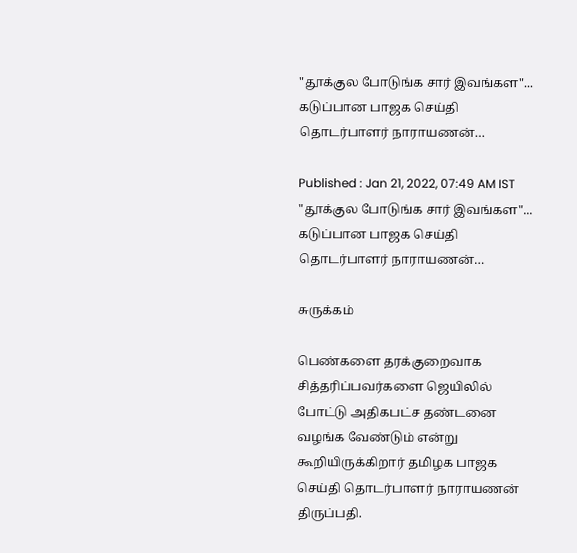"தூக்குல போடுங்க சார் இவங்கள"... கடுப்பான பாஜக செய்தி தொடர்பாளர் நாராயணன்…

Published : Jan 21, 2022, 07:49 AM IST
"தூக்குல போடுங்க சார் இவங்கள"... கடுப்பான பாஜக செய்தி தொடர்பாளர் நாராயணன்…

சுருக்கம்

பெண்களை தரக்குறைவாக சித்தரிப்பவர்களை ஜெயிலில் போட்டு அதிகபட்ச தண்டனை வழங்க வேண்டும் என்று கூறியிருக்கிறார் தமிழக பாஜக செய்தி தொடர்பாளர் நாராயணன் திருப்பதி.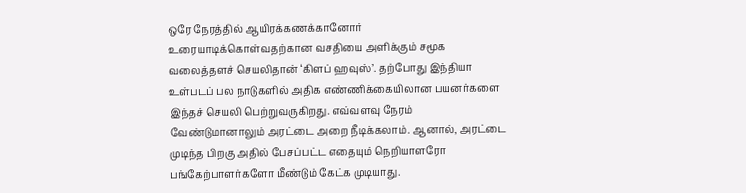ஒரே நேரத்தில் ஆயிரக்கணக்கானோர் உரையாடிக்கொள்வதற்கான வசதியை அளிக்கும் சமூக வலைத்தளச் செயலிதான் ‘கிளப் ஹவுஸ்’. தற்போது இந்தியா உள்படப் பல நாடுகளில் அதிக எண்ணிக்கையிலான பயனர்களை இந்தச் செயலி பெற்றுவருகிறது. எவ்வளவு நேரம் வேண்டுமானாலும் அரட்டை அறை நீடிக்கலாம். ஆனால், அரட்டை முடிந்த பிறகு அதில் பேசப்பட்ட எதையும் நெறியாளரோ பங்கேற்பாளர்களோ மீண்டும் கேட்க முடியாது.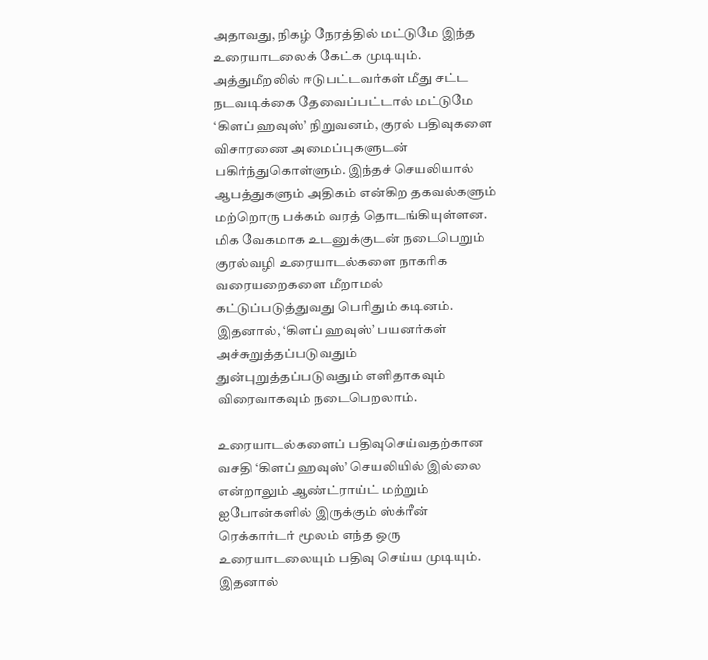அதாவது, நிகழ் நேரத்தில் மட்டுமே இந்த உரையாடலைக் கேட்க முடியும். அத்துமீறலில் ஈடுபட்டவர்கள் மீது சட்ட நடவடிக்கை தேவைப்பட்டால் மட்டுமே ‘கிளப் ஹவுஸ்’ நிறுவனம், குரல் பதிவுகளை விசாரணை அமைப்புகளுடன் பகிர்ந்துகொள்ளும். இந்தச் செயலியால் ஆபத்துகளும் அதிகம் என்கிற தகவல்களும் மற்றொரு பக்கம் வரத் தொடங்கியுள்ளன. மிக வேகமாக உடனுக்குடன் நடைபெறும் குரல்வழி உரையாடல்களை நாகரிக வரையறைகளை மீறாமல் கட்டுப்படுத்துவது பெரிதும் கடினம். இதனால், ‘கிளப் ஹவுஸ்’ பயனர்கள் அச்சுறுத்தப்படுவதும் துன்புறுத்தப்படுவதும் எளிதாகவும் விரைவாகவும் நடைபெறலாம்.

உரையாடல்களைப் பதிவுசெய்வதற்கான வசதி ‘கிளப் ஹவுஸ்’ செயலியில் இல்லை என்றாலும் ஆண்ட்ராய்ட் மற்றும் ஐபோன்களில் இருக்கும் ஸ்க்ரீன் ரெக்கார்டர் மூலம் எந்த ஒரு உரையாடலையும் பதிவு செய்ய முடியும். இதனால்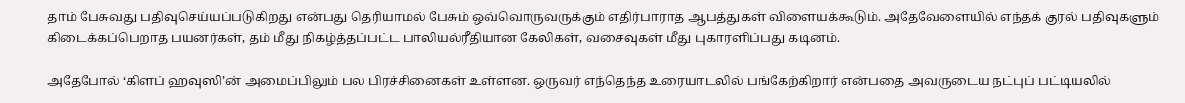தாம் பேசுவது பதிவுசெய்யப்படுகிறது என்பது தெரியாமல் பேசும் ஒவ்வொருவருக்கும் எதிர்பாராத ஆபத்துகள் விளையக்கூடும். அதேவேளையில் எந்தக் குரல் பதிவுகளும் கிடைக்கப்பெறாத பயனர்கள், தம் மீது நிகழ்த்தப்பட்ட பாலியல்ரீதியான கேலிகள், வசைவுகள் மீது புகாரளிப்பது கடினம்.

அதேபோல் ‘கிளப் ஹவுஸி’ன் அமைப்பிலும் பல பிரச்சினைகள் உள்ளன. ஒருவர் எந்தெந்த உரையாடலில் பங்கேற்கிறார் என்பதை அவருடைய நட்புப் பட்டியலில்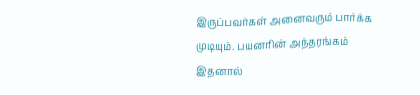இருப்பவர்கள் அனைவரும் பார்க்க முடியும். பயனரின் அந்தரங்கம் இதனால்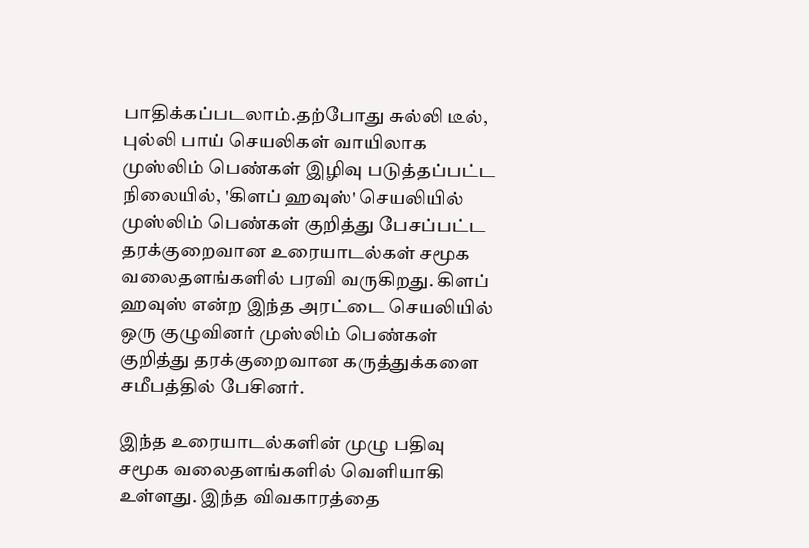பாதிக்கப்படலாம்.தற்போது சுல்லி டீல், புல்லி பாய் செயலிகள் வாயிலாக முஸ்லிம் பெண்கள் இழிவு படுத்தப்பட்ட நிலையில், 'கிளப் ஹவுஸ்' செயலியில் முஸ்லிம் பெண்கள் குறித்து பேசப்பட்ட தரக்குறைவான உரையாடல்கள் சமூக வலைதளங்களில் பரவி வருகிறது. கிளப் ஹவுஸ் என்ற இந்த அரட்டை செயலியில் ஒரு குழுவினர் முஸ்லிம் பெண்கள் குறித்து தரக்குறைவான கருத்துக்களை சமீபத்தில் பேசினர்.

இந்த உரையாடல்களின் முழு பதிவு சமூக வலைதளங்களில் வெளியாகி உள்ளது. இந்த விவகாரத்தை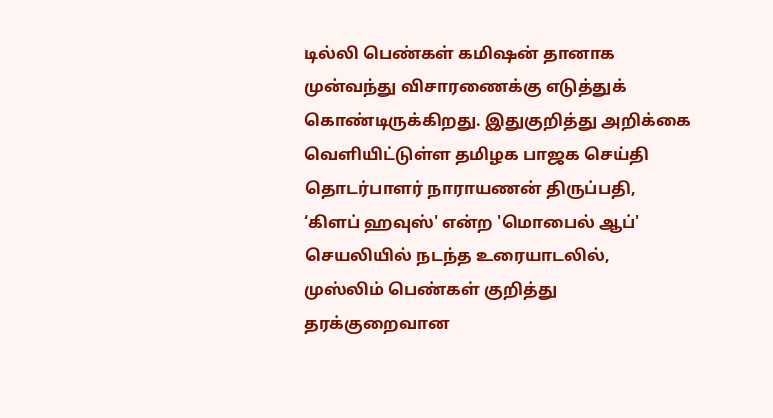டில்லி பெண்கள் கமிஷன் தானாக முன்வந்து விசாரணைக்கு எடுத்துக் கொண்டிருக்கிறது. இதுகுறித்து அறிக்கை வெளியிட்டுள்ள தமிழக பாஜக செய்தி தொடர்பாளர் நாராயணன் திருப்பதி, ‘கிளப் ஹவுஸ்' என்ற 'மொபைல் ஆப்' செயலியில் நடந்த உரையாடலில், முஸ்லிம் பெண்கள் குறித்து தரக்குறைவான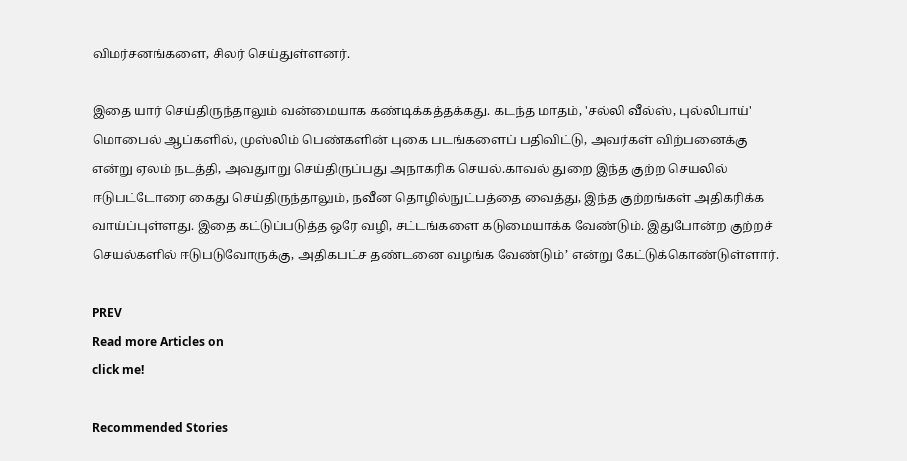விமர்சனங்களை, சிலர் செய்துள்ளனர்.

இதை யார் செய்திருந்தாலும் வன்மையாக கண்டிக்கத்தக்கது. கடந்த மாதம், 'சல்லி வீல்ஸ், புல்லிபாய்' மொபைல் ஆப்களில், முஸ்லிம் பெண்களின் புகை படங்களைப் பதிவிட்டு, அவர்கள் விற்பனைக்கு என்று ஏலம் நடத்தி, அவதுாறு செய்திருப்பது அநாகரிக செயல்.காவல் துறை இந்த குற்ற செயலில் ஈடுபட்டோரை கைது செய்திருந்தாலும், நவீன தொழில்நுட்பத்தை வைத்து, இந்த குற்றங்கள் அதிகரிக்க வாய்ப்புள்ளது. இதை கட்டுப்படுத்த ஒரே வழி, சட்டங்களை கடுமையாக்க வேண்டும். இதுபோன்ற குற்றச் செயல்களில் ஈடுபடுவோருக்கு, அதிகபட்ச தண்டனை வழங்க வேண்டும்’ என்று கேட்டுக்கொண்டுள்ளார்.

PREV
Read more Articles on
click me!

Recommended Stories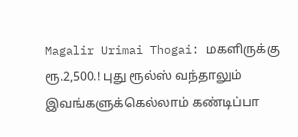Magalir Urimai Thogai: மகளிருக்கு ரூ.2,500.! புது ரூல்ஸ் வந்தாலும் இவங்களுக்கெல்லாம் கண்டிப்பா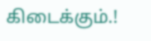கிடைக்கும்.!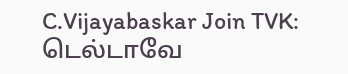C.Vijayabaskar Join TVK: டெல்டாவே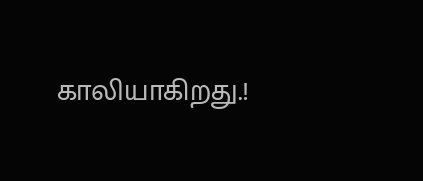காலியாகிறது.!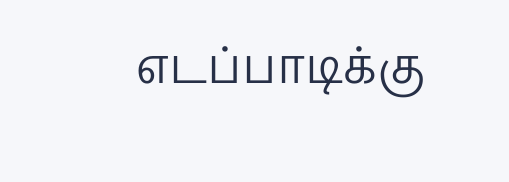எடப்பாடிக்கு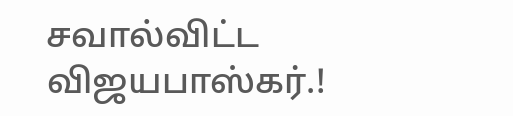சவால்விட்ட விஜயபாஸ்கர்.!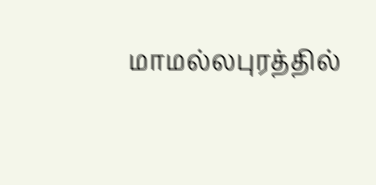மாமல்லபுரத்தில்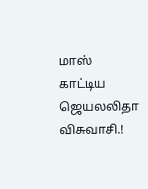மாஸ் காட்டிய ஜெயலலிதா விசுவாசி.!